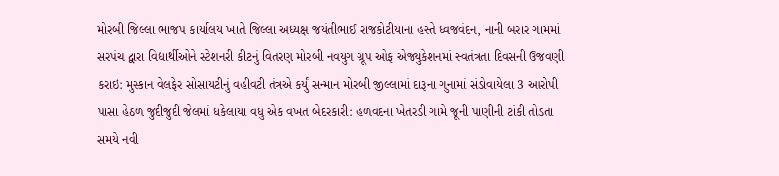મોરબી જિલ્લા ભાજપ કાર્યાલય ખાતે જિલ્લા અધ્યક્ષ જયંતીભાઈ રાજકોટીયાના હસ્તે ધ્વજવંદન, નાની બરાર ગામમાં સરપંચ દ્વારા વિદ્યાર્થીઓને સ્ટેશનરી કીટનું વિતરણ મોરબી નવયુગ ગ્રૂપ ઓફ એજ્યુકેશનમાં સ્વતંત્રતા દિવસની ઉજવણી કરાઇ: મુસ્કાન વેલફેર સોસાયટીનું વહીવટી તંત્રએ કર્યું સન્માન મોરબી જીલ્લામાં દારૂના ગુનામાં સંડોવાયેલા 3 આરોપી પાસા હેઠળ જુદીજુદી જેલમાં ધકેલાયા વધુ એક વખત બેદરકારી: હળવદના ખેતરડી ગામે જૂની પાણીની ટાંકી તોડતા સમયે નવી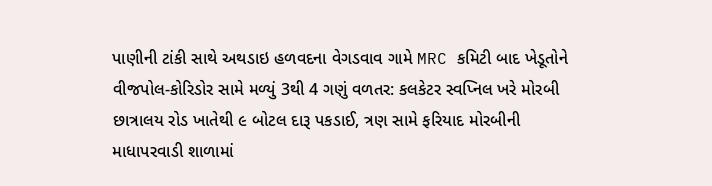પાણીની ટાંકી સાથે અથડાઇ હળવદના વેગડવાવ ગામે MRC કમિટી બાદ ખેડૂતોને વીજપોલ-કોરિડોર સામે મળ્યું 3થી 4 ગણું વળતર: કલકેટર સ્વપ્નિલ ખરે મોરબી છાત્રાલય રોડ ખાતેથી ૯ બોટલ દારૂ પકડાઈ, ત્રણ સામે ફરિયાદ મોરબીની માધાપરવાડી શાળામાં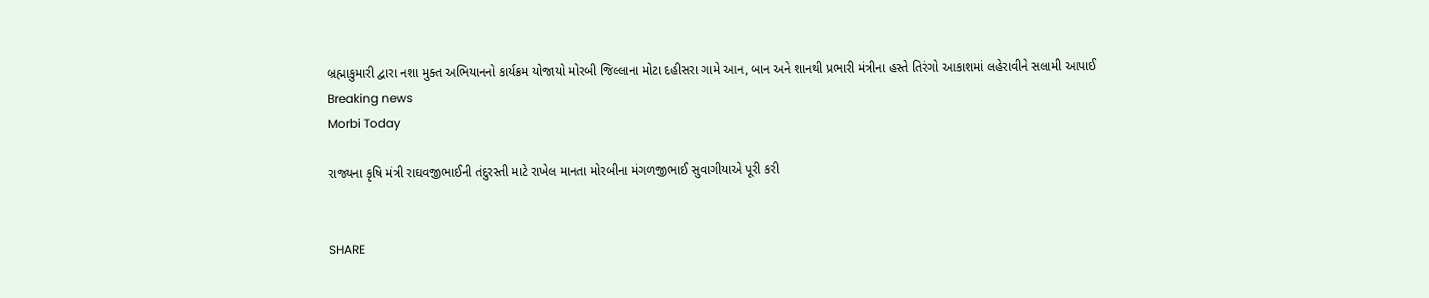બ્રહ્માકુમારી દ્વારા નશા મુક્ત અભિયાનનો કાર્યક્રમ યોજાયો મોરબી જિલ્લાના મોટા દહીસરા ગામે આન, બાન અને શાનથી પ્રભારી મંત્રીના હસ્તે તિરંગો આકાશમાં લહેરાવીને સલામી આપાઈ
Breaking news
Morbi Today

રાજ્યના કૃષિ મંત્રી રાઘવજીભાઈની તંદુરસ્તી માટે રાખેલ માનતા મોરબીના મંગળજીભાઈ સુવાગીયાએ પૂરી કરી


SHARE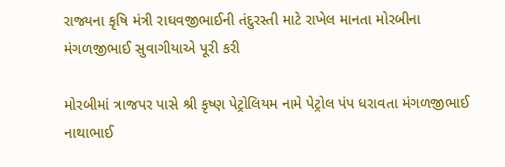રાજ્યના કૃષિ મંત્રી રાઘવજીભાઈની તંદુરસ્તી માટે રાખેલ માનતા મોરબીના મંગળજીભાઈ સુવાગીયાએ પૂરી કરી

મોરબીમાં ત્રાજપર પાસે શ્રી કૃષ્ણ પેટ્રોલિયમ નામે પેટ્રોલ પંપ ધરાવતા મંગળજીભાઈ નાથાભાઈ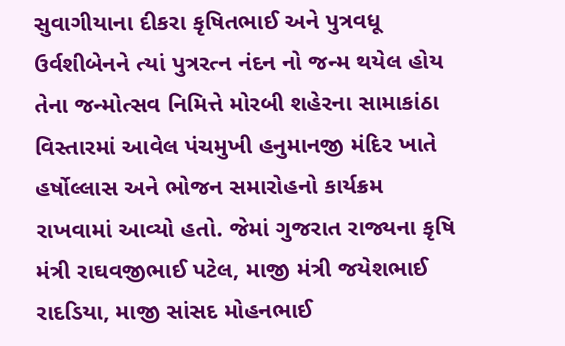સુવાગીયાના દીકરા કૃષિતભાઈ અને પુત્રવધૂ ઉર્વશીબેનને ત્યાં પુત્રરત્ન નંદન નો જન્મ થયેલ હોય તેના જન્મોત્સવ નિમિત્તે મોરબી શહેરના સામાકાંઠા વિસ્તારમાં આવેલ પંચમુખી હનુમાનજી મંદિર ખાતે હર્ષોલ્લાસ અને ભોજન સમારોહનો કાર્યક્રમ રાખવામાં આવ્યો હતો. જેમાં ગુજરાત રાજ્યના કૃષિ મંત્રી રાઘવજીભાઈ પટેલ, માજી મંત્રી જયેશભાઈ રાદડિયા, માજી સાંસદ મોહનભાઈ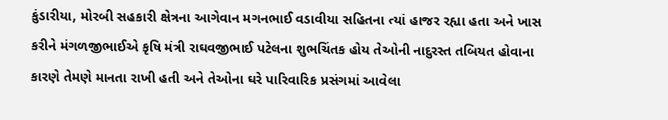કુંડારીયા, મોરબી સહકારી ક્ષેત્રના આગેવાન મગનભાઈ વડાવીયા સહિતના ત્યાં હાજર રહ્યા હતા અને ખાસ કરીને મંગળજીભાઈએ કૃષિ મંત્રી રાઘવજીભાઈ પટેલના શુભચિંતક હોય તેઓની નાદુરસ્ત તબિયત હોવાના કારણે તેમણે માનતા રાખી હતી અને તેઓના ઘરે પારિવારિક પ્રસંગમાં આવેલા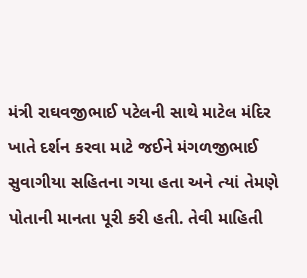મંત્રી રાઘવજીભાઈ પટેલની સાથે માટેલ મંદિર ખાતે દર્શન કરવા માટે જઈને મંગળજીભાઈ સુવાગીયા સહિતના ગયા હતા અને ત્યાં તેમણે પોતાની માનતા પૂરી કરી હતી. તેવી માહિતી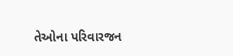તેઓના પરિવારજન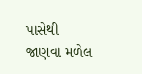પાસેથી જાણવા મળેલ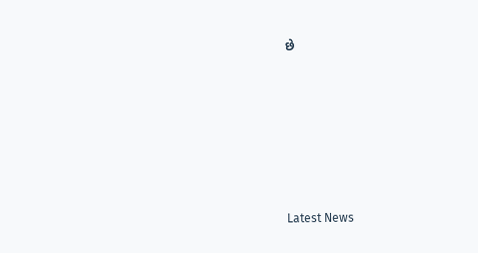છે






Latest News